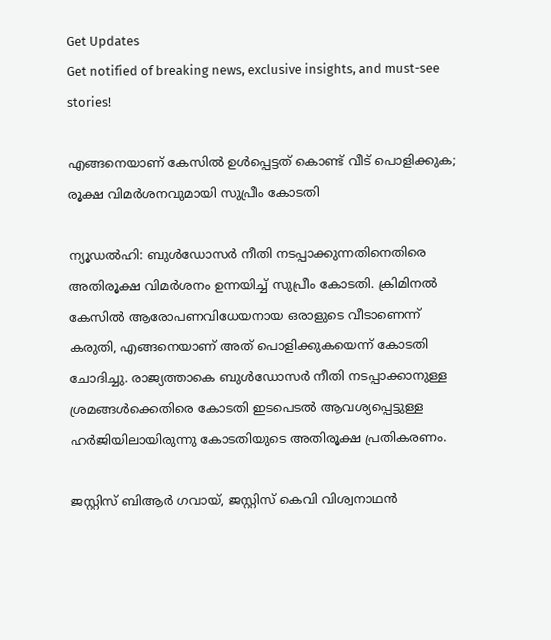Get Updates
Get notified of breaking news, exclusive insights, and must-see stories!

എങ്ങനെയാണ് കേസില്‍ ഉള്‍പ്പെട്ടത് കൊണ്ട് വീട് പൊളിക്കുക; രൂക്ഷ വിമര്‍ശനവുമായി സുപ്രീം കോടതി

ന്യൂഡല്‍ഹി: ബുള്‍ഡോസര്‍ നീതി നടപ്പാക്കുന്നതിനെതിരെ അതിരൂക്ഷ വിമര്‍ശനം ഉന്നയിച്ച് സുപ്രീം കോടതി. ക്രിമിനല്‍ കേസില്‍ ആരോപണവിധേയനായ ഒരാളുടെ വീടാണെന്ന് കരുതി, എങ്ങനെയാണ് അത് പൊളിക്കുകയെന്ന് കോടതി ചോദിച്ചു. രാജ്യത്താകെ ബുള്‍ഡോസര്‍ നീതി നടപ്പാക്കാനുള്ള ശ്രമങ്ങള്‍ക്കെതിരെ കോടതി ഇടപെടല്‍ ആവശ്യപ്പെട്ടുള്ള ഹര്‍ജിയിലായിരുന്നു കോടതിയുടെ അതിരൂക്ഷ പ്രതികരണം.

ജസ്റ്റിസ് ബിആര്‍ ഗവായ്, ജസ്റ്റിസ് കെവി വിശ്വനാഥന്‍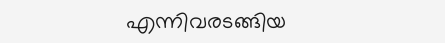എന്നിവരടങ്ങിയ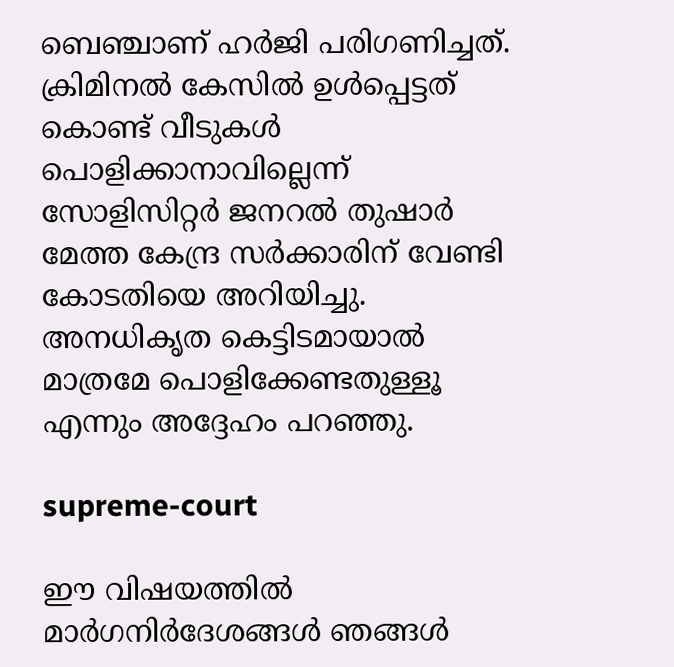ബെഞ്ചാണ് ഹര്‍ജി പരിഗണിച്ചത്. ക്രിമിനല്‍ കേസില്‍ ഉള്‍പ്പെട്ടത് കൊണ്ട് വീടുകള്‍ പൊളിക്കാനാവില്ലെന്ന് സോളിസിറ്റര്‍ ജനറല്‍ തുഷാര്‍ മേത്ത കേന്ദ്ര സര്‍ക്കാരിന് വേണ്ടി കോടതിയെ അറിയിച്ചു. അനധികൃത കെട്ടിടമായാല്‍ മാത്രമേ പൊളിക്കേണ്ടതുള്ളൂ എന്നും അദ്ദേഹം പറഞ്ഞു.

supreme-court

ഈ വിഷയത്തില്‍ മാര്‍ഗനിര്‍ദേശങ്ങള്‍ ഞങ്ങള്‍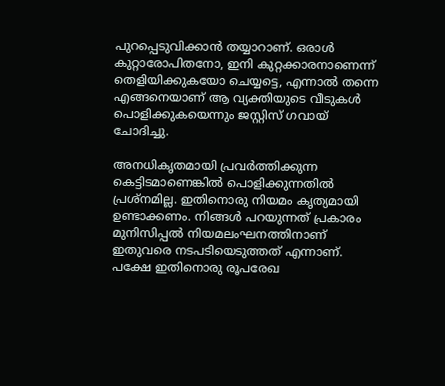പുറപ്പെടുവിക്കാന്‍ തയ്യാറാണ്. ഒരാള്‍ കുറ്റാരോപിതനോ, ഇനി കുറ്റക്കാരനാണെന്ന് തെളിയിക്കുകയോ ചെയ്യട്ടെ, എന്നാല്‍ തന്നെ എങ്ങനെയാണ് ആ വ്യക്തിയുടെ വീടുകള്‍ പൊളിക്കുകയെന്നും ജസ്റ്റിസ് ഗവായ് ചോദിച്ചു.

അനധികൃതമായി പ്രവര്‍ത്തിക്കുന്ന കെട്ടിടമാണെങ്കില്‍ പൊളിക്കുന്നതില്‍ പ്രശ്‌നമില്ല. ഇതിനൊരു നിയമം കൃത്യമായി ഉണ്ടാക്കണം. നിങ്ങള്‍ പറയുന്നത് പ്രകാരം മുനിസിപ്പല്‍ നിയമലംഘനത്തിനാണ് ഇതുവരെ നടപടിയെടുത്തത് എന്നാണ്. പക്ഷേ ഇതിനൊരു രൂപരേഖ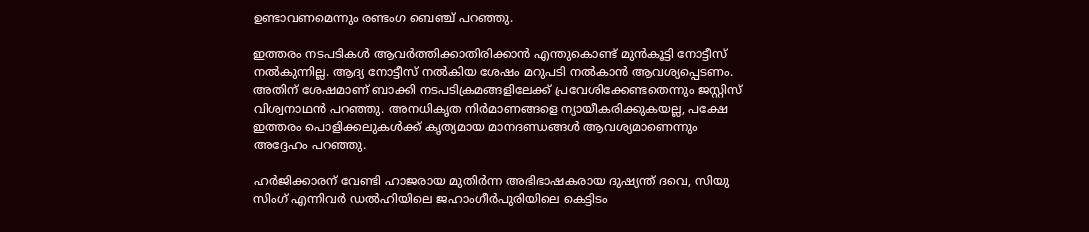ഉണ്ടാവണമെന്നും രണ്ടംഗ ബെഞ്ച് പറഞ്ഞു.

ഇത്തരം നടപടികള്‍ ആവര്‍ത്തിക്കാതിരിക്കാന്‍ എന്തുകൊണ്ട് മുന്‍കൂട്ടി നോട്ടീസ് നല്‍കുന്നില്ല. ആദ്യ നോട്ടീസ് നല്‍കിയ ശേഷം മറുപടി നല്‍കാന്‍ ആവശ്യപ്പെടണം. അതിന് ശേഷമാണ് ബാക്കി നടപടിക്രമങ്ങളിലേക്ക് പ്രവേശിക്കേണ്ടതെന്നും ജസ്റ്റിസ് വിശ്വനാഥന്‍ പറഞ്ഞു. അനധികൃത നിര്‍മാണങ്ങളെ ന്യായീകരിക്കുകയല്ല, പക്ഷേ ഇത്തരം പൊളിക്കലുകള്‍ക്ക് കൃത്യമായ മാനദണ്ഡങ്ങള്‍ ആവശ്യമാണെന്നും അദ്ദേഹം പറഞ്ഞു.

ഹര്‍ജിക്കാരന് വേണ്ടി ഹാജരായ മുതിര്‍ന്ന അഭിഭാഷകരായ ദുഷ്യന്ത് ദവെ, സിയു സിംഗ് എന്നിവര്‍ ഡല്‍ഹിയിലെ ജഹാംഗീര്‍പുരിയിലെ കെട്ടിടം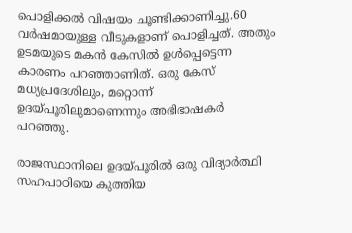പൊളിക്കല്‍ വിഷയം ചൂണ്ടിക്കാണിച്ചു.60 വര്‍ഷമായുള്ള വീടുകളാണ് പൊളിച്ചത്. അതും ഉടമയുടെ മകന്‍ കേസില്‍ ഉള്‍പ്പെട്ടെന്ന കാരണം പറഞ്ഞാണിത്. ഒരു കേസ് മധ്യപ്രദേശിലും, മറ്റൊന്ന് ഉദയ്പൂരിലുമാണെന്നും അഭിഭാഷകര്‍ പറഞ്ഞു.

രാജസ്ഥാനിലെ ഉദയ്പൂരില്‍ ഒരു വിദ്യാര്‍ത്ഥി സഹപാഠിയെ കുത്തിയ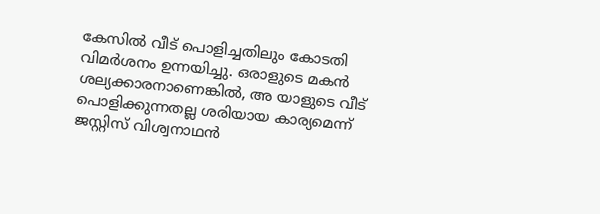കേസില്‍ വീട് പൊളിച്ചതിലും കോടതി വിമര്‍ശനം ഉന്നയിച്ചു. ഒരാളുടെ മകന്‍ ശല്യക്കാരനാണെങ്കില്‍, അ യാളുടെ വീട് പൊളിക്കുന്നതല്ല ശരിയായ കാര്യമെന്ന് ജസ്റ്റിസ് വിശ്വനാഥന്‍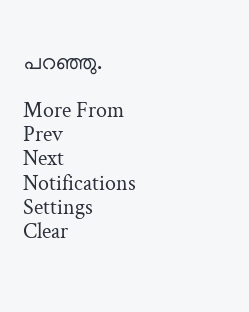പറഞ്ഞു.

More From
Prev
Next
Notifications
Settings
Clear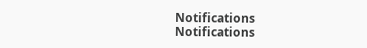Notifications
Notifications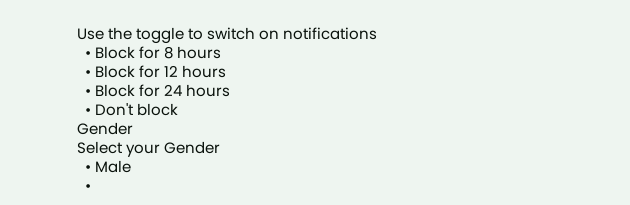Use the toggle to switch on notifications
  • Block for 8 hours
  • Block for 12 hours
  • Block for 24 hours
  • Don't block
Gender
Select your Gender
  • Male
  •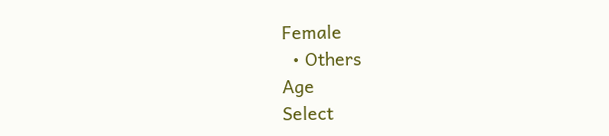Female
  • Others
Age
Select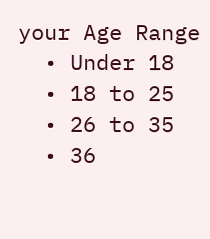your Age Range
  • Under 18
  • 18 to 25
  • 26 to 35
  • 36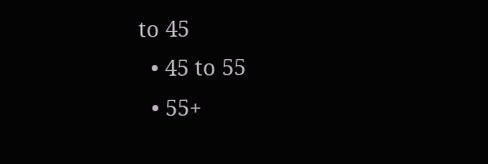to 45
  • 45 to 55
  • 55+